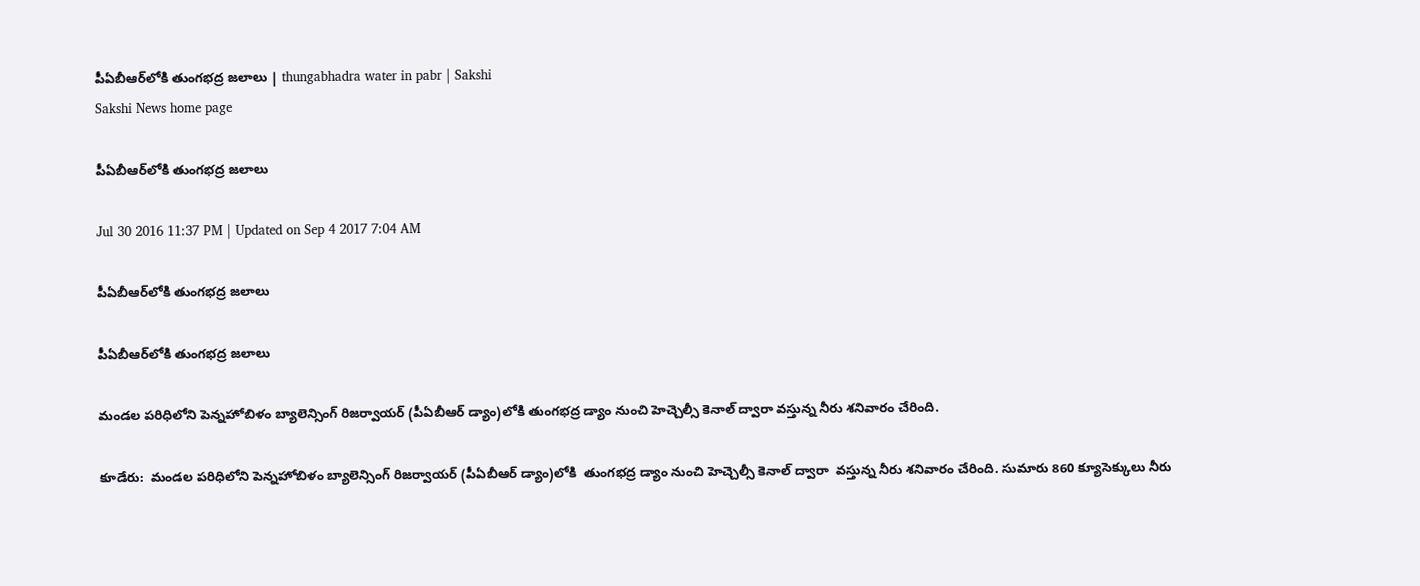పీఏబీఆర్‌లోకి తుంగభద్ర జలాలు | thungabhadra water in pabr | Sakshi
Sakshi News home page

పీఏబీఆర్‌లోకి తుంగభద్ర జలాలు

Jul 30 2016 11:37 PM | Updated on Sep 4 2017 7:04 AM

పీఏబీఆర్‌లోకి తుంగభద్ర జలాలు

పీఏబీఆర్‌లోకి తుంగభద్ర జలాలు

మండల పరిధిలోని పెన్నహోబిళం బ్యాలెన్సింగ్‌ రిజర్వాయర్‌ (పీఏబీఆర్‌ డ్యాం)లోకి తుంగభద్ర డ్యాం నుంచి హెచ్చెల్సీ కెనాల్‌ ద్వారా వస్తున్న నీరు శనివారం చేరింది.

కూడేరు:  మండల పరిధిలోని పెన్నహోబిళం బ్యాలెన్సింగ్‌ రిజర్వాయర్‌ (పీఏబీఆర్‌ డ్యాం)లోకి  తుంగభద్ర డ్యాం నుంచి హెచ్చెల్సీ కెనాల్‌ ద్వారా  వస్తున్న నీరు శనివారం చేరింది. సుమారు 860 క్యూసెక్కులు నీరు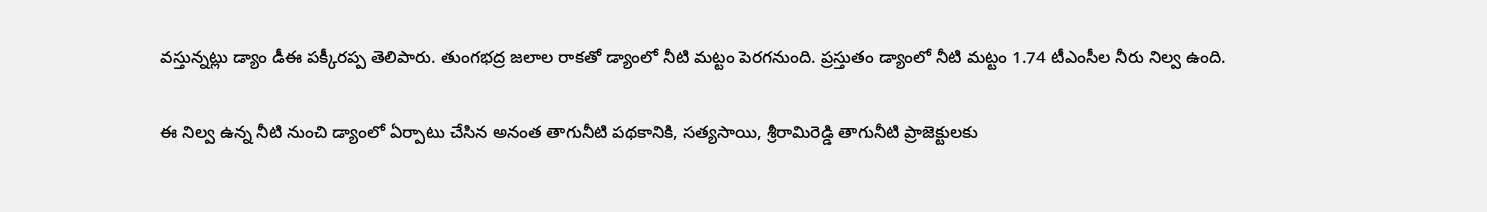వస్తున్నట్లు డ్యాం డీఈ పక్కీరప్ప తెలిపారు. తుంగభద్ర జలాల రాకతో డ్యాంలో నీటి మట్టం పెరగనుంది. ప్రస్తుతం డ్యాంలో నీటి మట్టం 1.74 టీఎంసీల నీరు నిల్వ ఉంది.

ఈ నిల్వ ఉన్న నీటి నుంచి డ్యాంలో ఏర్పాటు చేసిన అనంత తాగునీటి పథకానికి, సత్యసాయి, శ్రీరామిరెడ్డి తాగునీటి ప్రాజెక్టులకు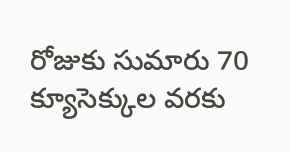రోజుకు సుమారు 70 క్యూసెక్కుల వరకు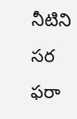నీటిని సర ఫరా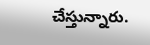చేస్తున్నారు.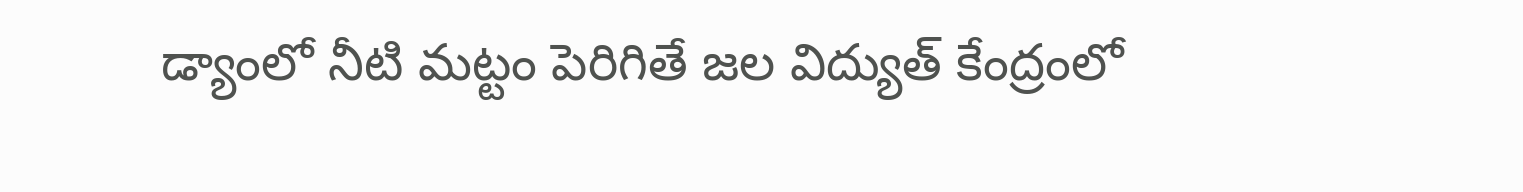డ్యాంలో నీటి మట్టం పెరిగితే జల విద్యుత్‌ కేంద్రంలో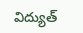విద్యుత్‌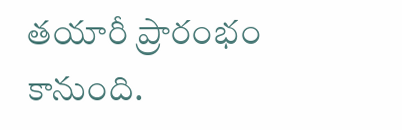తయారీ ప్రారంభం కానుంది.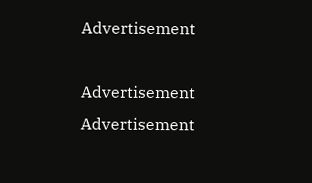Advertisement

Advertisement
Advertisement